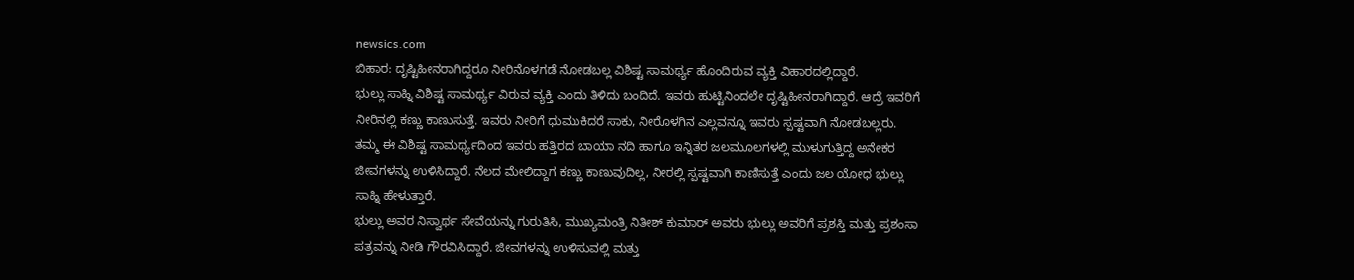newsics.com
ಬಿಹಾರ: ದೃಷ್ಟಿಹೀನರಾಗಿದ್ದರೂ ನೀರಿನೊಳಗಡೆ ನೋಡಬಲ್ಲ ವಿಶಿಷ್ಟ ಸಾಮರ್ಥ್ಯ ಹೊಂದಿರುವ ವ್ಯಕ್ತಿ ವಿಹಾರದಲ್ಲಿದ್ದಾರೆ.
ಭುಲ್ಲು ಸಾಹ್ನಿ ವಿಶಿಷ್ಟ ಸಾಮರ್ಥ್ಯ ವಿರುವ ವ್ಯಕ್ತಿ ಎಂದು ತಿಳಿದು ಬಂದಿದೆ. ಇವರು ಹುಟ್ಟಿನಿಂದಲೇ ದೃಷ್ಟಿಹೀನರಾಗಿದ್ದಾರೆ. ಆದ್ರೆ ಇವರಿಗೆ ನೀರಿನಲ್ಲಿ ಕಣ್ಣು ಕಾಣುಸುತ್ತೆ. ಇವರು ನೀರಿಗೆ ಧುಮುಕಿದರೆ ಸಾಕು, ನೀರೊಳಗಿನ ಎಲ್ಲವನ್ನೂ ಇವರು ಸ್ಪಷ್ಟವಾಗಿ ನೋಡಬಲ್ಲರು.
ತಮ್ಮ ಈ ವಿಶಿಷ್ಟ ಸಾಮರ್ಥ್ಯದಿಂದ ಇವರು ಹತ್ತಿರದ ಬಾಯಾ ನದಿ ಹಾಗೂ ಇನ್ನಿತರ ಜಲಮೂಲಗಳಲ್ಲಿ ಮುಳುಗುತ್ತಿದ್ದ ಅನೇಕರ ಜೀವಗಳನ್ನು ಉಳಿಸಿದ್ದಾರೆ. ನೆಲದ ಮೇಲಿದ್ದಾಗ ಕಣ್ಣು ಕಾಣುವುದಿಲ್ಲ, ನೀರಲ್ಲಿ ಸ್ಪಷ್ಟವಾಗಿ ಕಾಣಿಸುತ್ತೆ ಎಂದು ಜಲ ಯೋಧ ಭುಲ್ಲು ಸಾಹ್ನಿ ಹೇಳುತ್ತಾರೆ.
ಭುಲ್ಲು ಅವರ ನಿಸ್ವಾರ್ಥ ಸೇವೆಯನ್ನು ಗುರುತಿಸಿ, ಮುಖ್ಯಮಂತ್ರಿ ನಿತೀಶ್ ಕುಮಾರ್ ಅವರು ಭುಲ್ಲು ಅವರಿಗೆ ಪ್ರಶಸ್ತಿ ಮತ್ತು ಪ್ರಶಂಸಾ ಪತ್ರವನ್ನು ನೀಡಿ ಗೌರವಿಸಿದ್ದಾರೆ. ಜೀವಗಳನ್ನು ಉಳಿಸುವಲ್ಲಿ ಮತ್ತು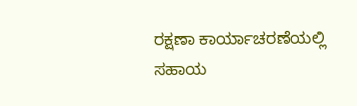ರಕ್ಷಣಾ ಕಾರ್ಯಾಚರಣೆಯಲ್ಲಿ ಸಹಾಯ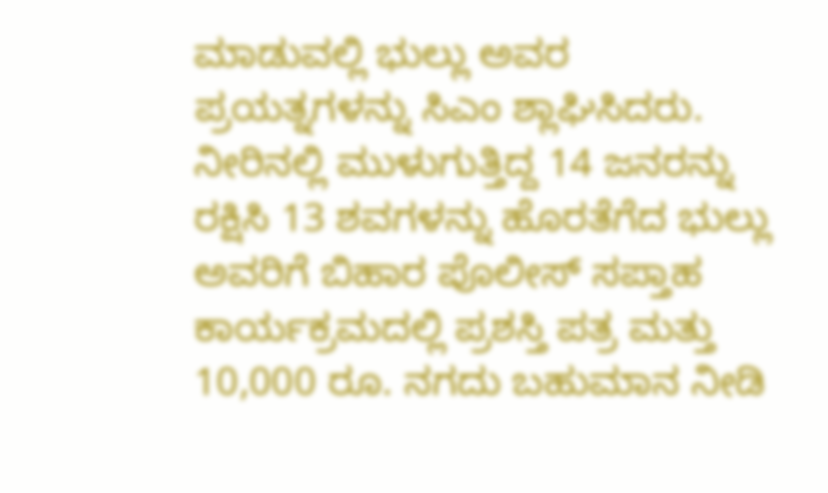ಮಾಡುವಲ್ಲಿ ಭುಲ್ಲು ಅವರ ಪ್ರಯತ್ನಗಳನ್ನು ಸಿಎಂ ಶ್ಲಾಘಿಸಿದರು. ನೀರಿನಲ್ಲಿ ಮುಳುಗುತ್ತಿದ್ದ 14 ಜನರನ್ನು ರಕ್ಷಿಸಿ 13 ಶವಗಳನ್ನು ಹೊರತೆಗೆದ ಭುಲ್ಲು ಅವರಿಗೆ ಬಿಹಾರ ಪೊಲೀಸ್ ಸಪ್ತಾಹ ಕಾರ್ಯಕ್ರಮದಲ್ಲಿ ಪ್ರಶಸ್ತಿ ಪತ್ರ ಮತ್ತು 10,000 ರೂ. ನಗದು ಬಹುಮಾನ ನೀಡಿ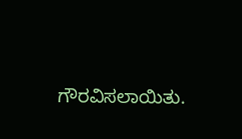ಗೌರವಿಸಲಾಯಿತು.